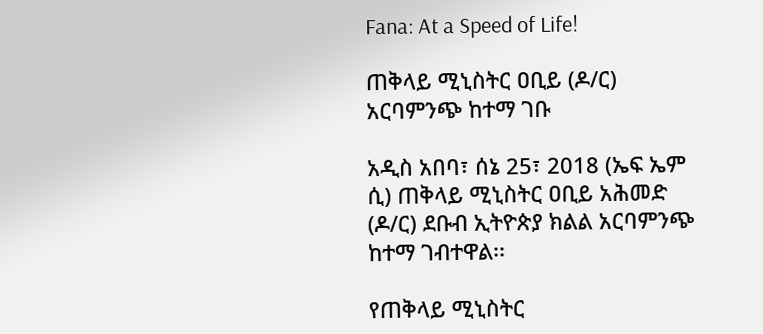Fana: At a Speed of Life!

ጠቅላይ ሚኒስትር ዐቢይ (ዶ/ር) አርባምንጭ ከተማ ገቡ

አዲስ አበባ፣ ሰኔ 25፣ 2018 (ኤፍ ኤም ሲ) ጠቅላይ ሚኒስትር ዐቢይ አሕመድ (ዶ/ር) ደቡብ ኢትዮጵያ ክልል አርባምንጭ ከተማ ገብተዋል፡፡

የጠቅላይ ሚኒስትር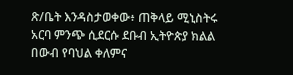ጽ/ቤት እንዳስታወቀው፥ ጠቅላይ ሚኒስትሩ አርባ ምንጭ ሲደርሱ ደቡብ ኢትዮጵያ ክልል በውብ የባህል ቀለምና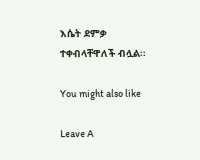እሴት ደምቃ ተቀብላቸዋለች ብሏል፡፡

You might also like

Leave A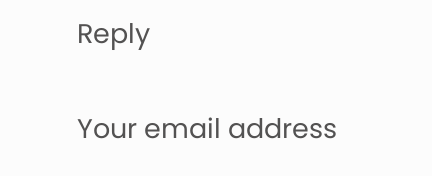Reply

Your email address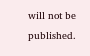will not be published.